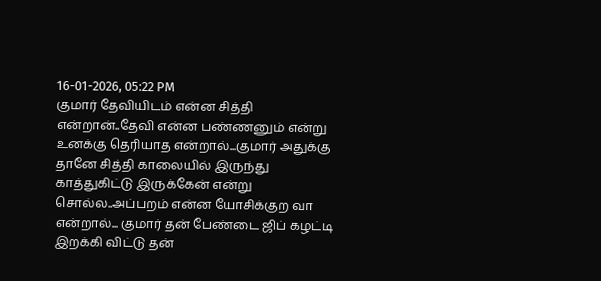16-01-2026, 05:22 PM
குமார் தேவியிடம் என்ன சித்தி என்றான்..தேவி என்ன பண்ணனும் என்று உனக்கு தெரியாத என்றால்...குமார் அதுக்கு தானே சித்தி காலையில் இருந்து காத்துகிட்டு இருக்கேன் என்று சொல்ல..அப்பறம் என்ன யோசிக்குற வா என்றால்... குமார் தன் பேண்டை ஜிப் கழட்டி இறக்கி விட்டு தன்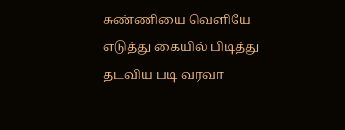சுண்ணியை வெளியே எடுத்து கையில் பிடித்து தடவிய படி வரவா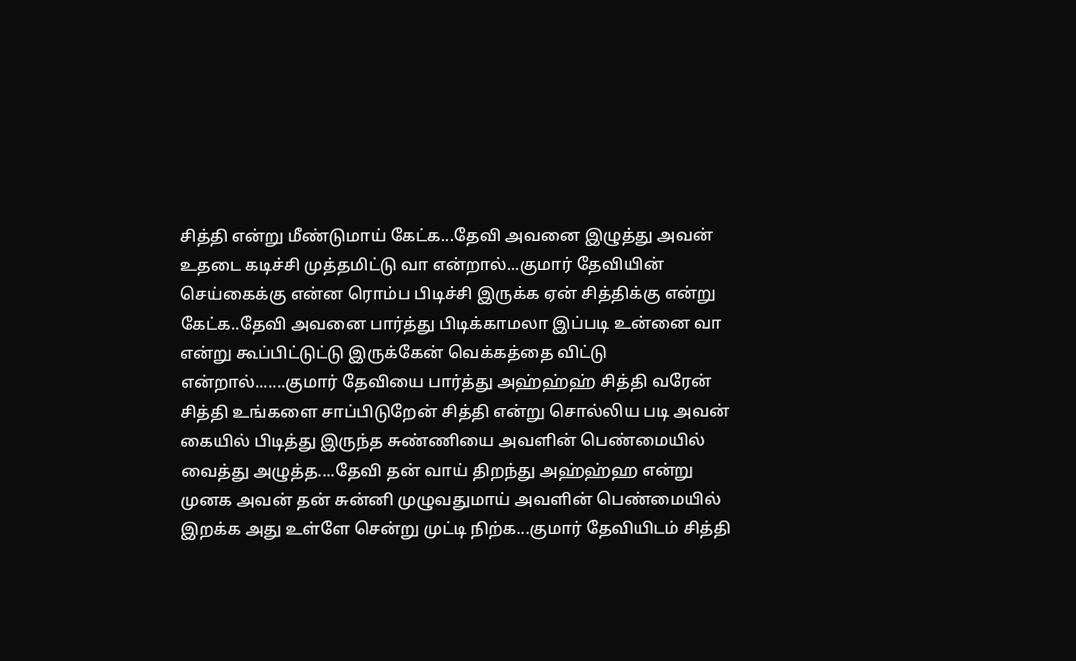சித்தி என்று மீண்டுமாய் கேட்க...தேவி அவனை இழுத்து அவன் உதடை கடிச்சி முத்தமிட்டு வா என்றால்...குமார் தேவியின் செய்கைக்கு என்ன ரொம்ப பிடிச்சி இருக்க ஏன் சித்திக்கு என்று கேட்க..தேவி அவனை பார்த்து பிடிக்காமலா இப்படி உன்னை வா என்று கூப்பிட்டுட்டு இருக்கேன் வெக்கத்தை விட்டு என்றால்.......குமார் தேவியை பார்த்து அஹ்ஹ்ஹ் சித்தி வரேன் சித்தி உங்களை சாப்பிடுறேன் சித்தி என்று சொல்லிய படி அவன் கையில் பிடித்து இருந்த சுண்ணியை அவளின் பெண்மையில் வைத்து அழுத்த....தேவி தன் வாய் திறந்து அஹ்ஹ்ஹ என்று முனக அவன் தன் சுன்னி முழுவதுமாய் அவளின் பெண்மையில் இறக்க அது உள்ளே சென்று முட்டி நிற்க...குமார் தேவியிடம் சித்தி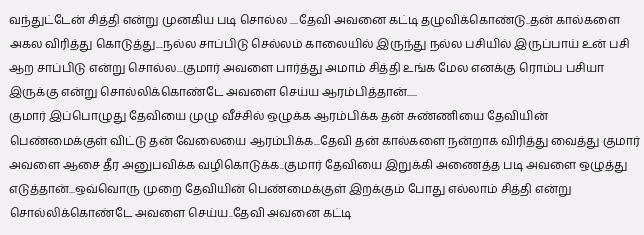வந்துட்டேன் சித்தி என்று முனகிய படி சொல்ல ....தேவி அவனை கட்டி தழுவிக்கொண்டு..தன் கால்களை அகல விரித்து கொடுத்து....நல்ல சாப்பிடு செல்லம் காலையில் இருந்து நல்ல பசியில் இருப்பாய் உன் பசி ஆற சாப்பிடு என்று சொல்ல...குமார் அவளை பார்த்து அமாம் சித்தி உங்க மேல எனக்கு ரொம்ப பசியா இருக்கு என்று சொல்லிக்கொண்டே அவளை செய்ய ஆரம்பித்தான்.....
குமார் இப்பொழுது தேவியை முழு வீச்சில் ஒழுக்க ஆரம்பிக்க தன் சுண்ணியை தேவியின் பெண்மைக்குள் விட்டு தன் வேலையை ஆரம்பிக்க...தேவி தன் கால்களை நன்றாக விரித்து வைத்து குமார் அவளை ஆசை தீர அனுபவிக்க வழிகொடுக்க..குமார் தேவியை இறுக்கி அணைத்த படி அவளை ஒழுத்து எடுத்தான்...ஒவ்வொரு முறை தேவியின் பெண்மைக்குள் இறக்கும் போது எல்லாம் சித்தி என்று சொல்லிக்கொண்டே அவளை செய்ய..தேவி அவனை கட்டி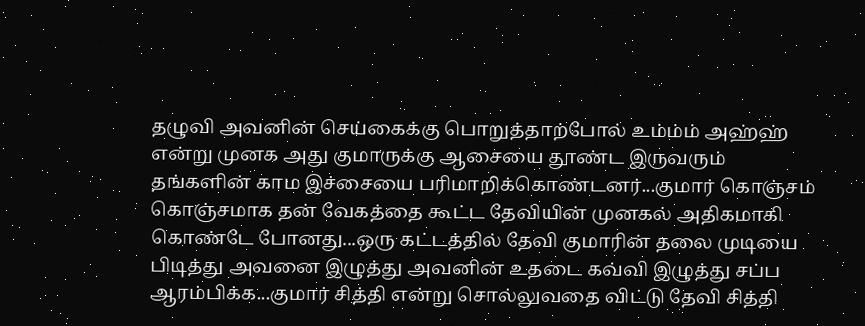தழுவி அவனின் செய்கைக்கு பொறுத்தாற்போல் உம்ம்ம் அஹ்ஹ் என்று முனக அது குமாருக்கு ஆசையை தூண்ட இருவரும் தங்களின் காம இச்சையை பரிமாறிக்கொண்டனர்...குமார் கொஞ்சம் கொஞ்சமாக தன் வேகத்தை கூட்ட தேவியின் முனகல் அதிகமாகி கொண்டே போனது...ஒரு கட்டத்தில் தேவி குமாரின் தலை முடியை பிடித்து அவனை இழுத்து அவனின் உதடை கவ்வி இழுத்து சப்ப ஆரம்பிக்க...குமார் சித்தி என்று சொல்லுவதை விட்டு தேவி சித்தி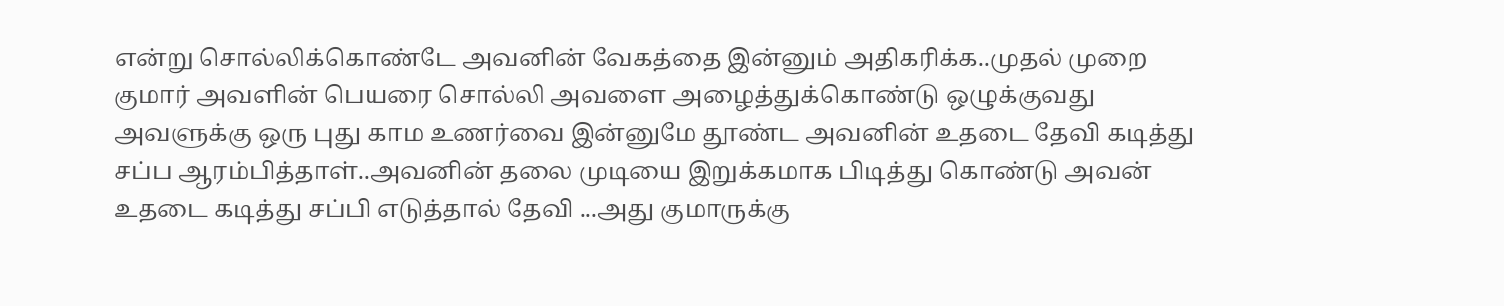என்று சொல்லிக்கொண்டே அவனின் வேகத்தை இன்னும் அதிகரிக்க..முதல் முறை குமார் அவளின் பெயரை சொல்லி அவளை அழைத்துக்கொண்டு ஒழுக்குவது அவளுக்கு ஒரு புது காம உணர்வை இன்னுமே தூண்ட அவனின் உதடை தேவி கடித்து சப்ப ஆரம்பித்தாள்..அவனின் தலை முடியை இறுக்கமாக பிடித்து கொண்டு அவன் உதடை கடித்து சப்பி எடுத்தால் தேவி ...அது குமாருக்கு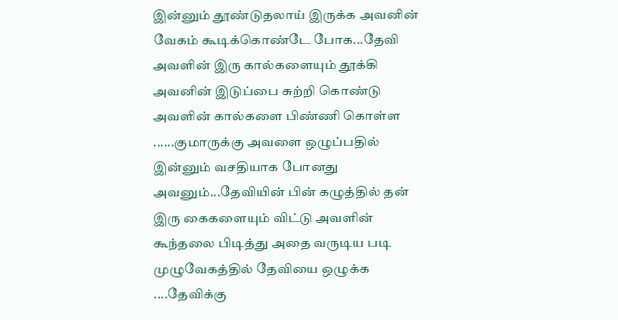இன்னும் தூண்டுதலாய் இருக்க அவனின் வேகம் கூடிக்கொண்டே போக...தேவி அவளின் இரு கால்களையும் தூக்கி அவனின் இடுப்பை சுற்றி கொண்டு அவளின் கால்களை பிண்ணி கொள்ள ......குமாருக்கு அவளை ஒழுப்பதில் இன்னும் வசதியாக போனது அவனும்...தேவியின் பின் கழுத்தில் தன் இரு கைகளையும் விட்டு அவளின் கூந்தலை பிடித்து அதை வருடிய படி முழுவேகத்தில் தேவியை ஒழுக்க ....தேவிக்கு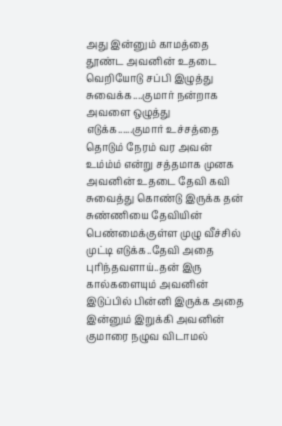அது இன்னும் காமத்தை தூண்ட அவனின் உதடை வெறியோடு சப்பி இழுத்து சுவைக்க....குமார் நன்றாக அவளை ஒழுத்து எடுக்க......குமார் உச்சத்தை தொடும் நேரம் வர அவன் உம்ம்ம் என்று சத்தமாக முனக அவனின் உதடை தேவி கவி சுவைத்து கொண்டு இருக்க தன் சுண்ணியை தேவியின் பெண்மைக்குள்ள முழு வீச்சில் முட்டி எடுக்க..தேவி அதை புரிந்தவளாய்..தன் இரு கால்களையும் அவனின் இடுப்பில் பின்னி இருக்க அதை இன்னும் இறுக்கி அவனின் குமாரை நழுவ விடாமல்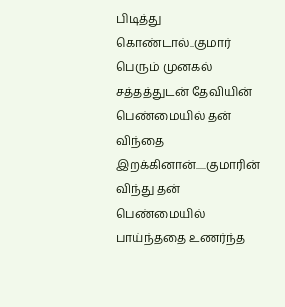பிடித்து கொண்டால்..குமார் பெரும் முனகல் சத்தத்துடன் தேவியின் பெண்மையில் தன் விந்தை இறக்கினான்.....குமாரின் விந்து தன் பெண்மையில் பாய்ந்ததை உணர்ந்த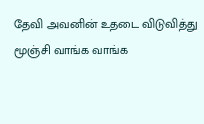தேவி அவனின் உதடை விடுவித்து மூஞ்சி வாங்க வாங்க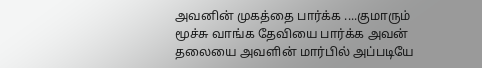அவனின் முகத்தை பார்க்க ....குமாரும் மூச்சு வாங்க தேவியை பார்க்க அவன் தலையை அவளின் மார்பில் அப்படியே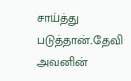சாய்த்து படுத்தான்..தேவி அவனின்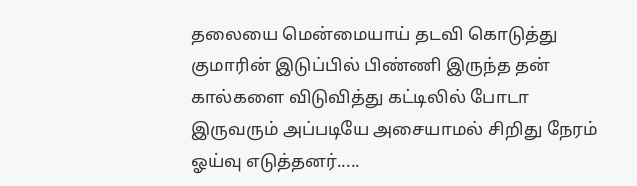தலையை மென்மையாய் தடவி கொடுத்து குமாரின் இடுப்பில் பிண்ணி இருந்த தன் கால்களை விடுவித்து கட்டிலில் போடா இருவரும் அப்படியே அசையாமல் சிறிது நேரம் ஓய்வு எடுத்தனர்.....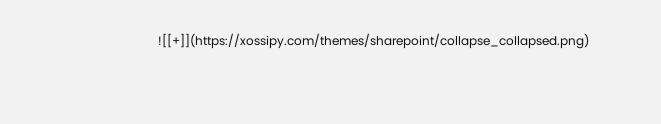![[+]](https://xossipy.com/themes/sharepoint/collapse_collapsed.png)